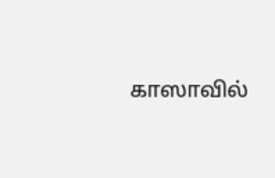காஸாவில்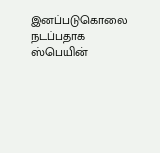இனப்படுகொலை நடப்பதாக ஸ்பெயின்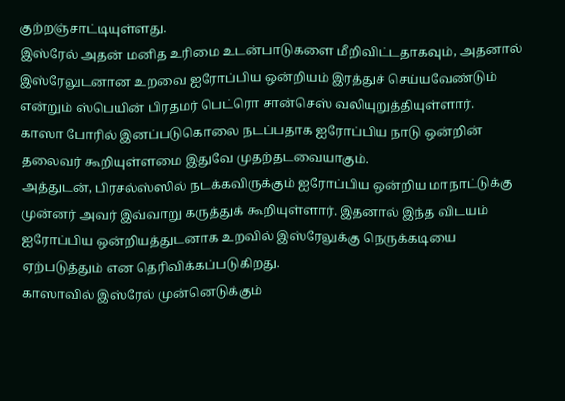குற்றஞ்சாட்டியுள்ளது.
இஸ்ரேல் அதன் மனித உரிமை உடன்பாடுகளை மீறிவிட்டதாகவும், அதனால் இஸ்ரேலுடனான உறவை ஐரோப்பிய ஒன்றியம் இரத்துச் செய்யவேண்டும் என்றும் ஸ்பெயின் பிரதமர் பெட்ரொ சான்செஸ் வலியுறுத்தியுள்ளார்.
காஸா போரில் இனப்படுகொலை நடப்பதாக ஐரோப்பிய நாடு ஒன்றின் தலைவர் கூறியுள்ளமை இதுவே முதற்தடவையாகும்.
அத்துடன், பிரசல்ஸ்ஸில் நடக்கவிருக்கும் ஐரோப்பிய ஒன்றிய மாநாட்டுக்கு முன்னர் அவர் இவ்வாறு கருத்துக் கூறியுள்ளார். இதனால் இந்த விடயம் ஐரோப்பிய ஒன்றியத்துடனாக உறவில் இஸ்ரேலுக்கு நெருக்கடியை ஏற்படுத்தும் என தெரிவிக்கப்படுகிறது.
காஸாவில் இஸ்ரேல் முன்னெடுக்கும்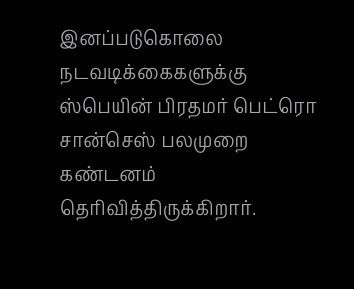இனப்படுகொலை நடவடிக்கைகளுக்கு ஸ்பெயின் பிரதமர் பெட்ரொ சான்செஸ் பலமுறை கண்டனம் தெரிவித்திருக்கிறார்.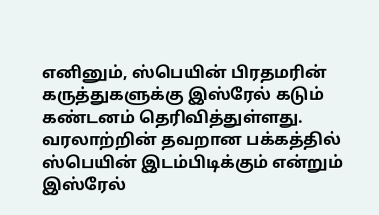எனினும், ஸ்பெயின் பிரதமரின் கருத்துகளுக்கு இஸ்ரேல் கடும் கண்டனம் தெரிவித்துள்ளது.
வரலாற்றின் தவறான பக்கத்தில் ஸ்பெயின் இடம்பிடிக்கும் என்றும் இஸ்ரேல்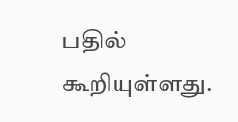பதில் கூறியுள்ளது.